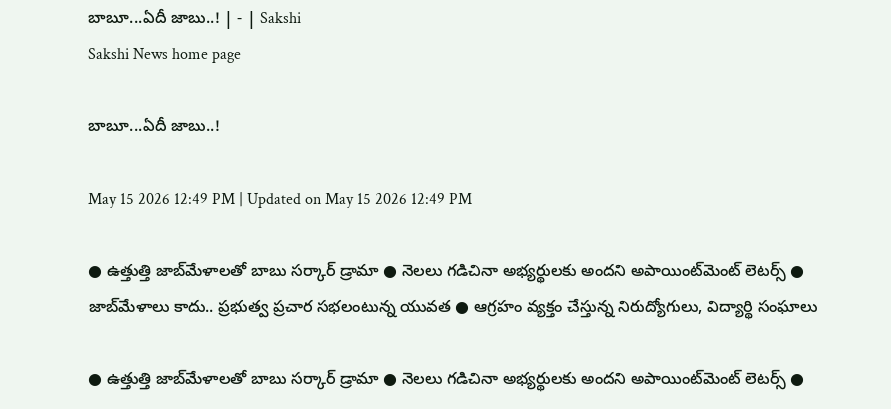బాబూ...ఏదీ జాబు..! | - | Sakshi
Sakshi News home page

బాబూ...ఏదీ జాబు..!

May 15 2026 12:49 PM | Updated on May 15 2026 12:49 PM

● ఉత్తుత్తి జాబ్‌మేళాలతో బాబు సర్కార్‌ డ్రామా ● నెలలు గడిచినా అభ్యర్థులకు అందని అపాయింట్‌మెంట్‌ లెటర్స్‌ ● జాబ్‌మేళాలు కాదు.. ప్రభుత్వ ప్రచార సభలంటున్న యువత ● ఆగ్రహం వ్యక్తం చేస్తున్న నిరుద్యోగులు, విద్యార్థి సంఘాలు

● ఉత్తుత్తి జాబ్‌మేళాలతో బాబు సర్కార్‌ డ్రామా ● నెలలు గడిచినా అభ్యర్థులకు అందని అపాయింట్‌మెంట్‌ లెటర్స్‌ ●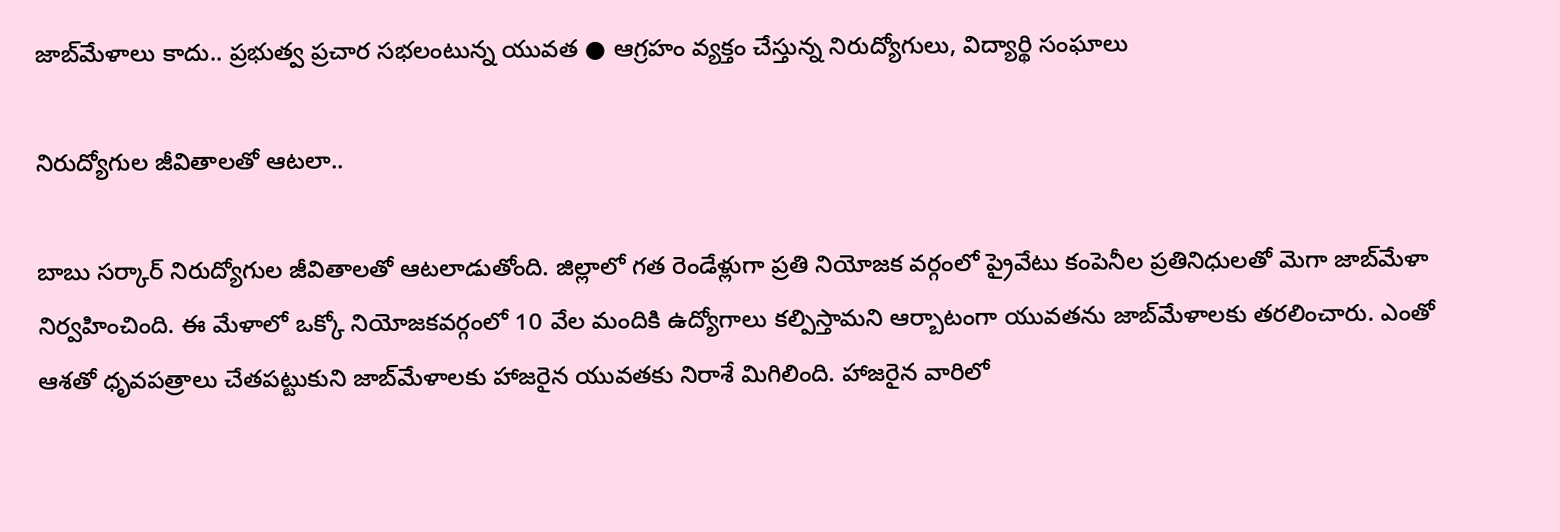జాబ్‌మేళాలు కాదు.. ప్రభుత్వ ప్రచార సభలంటున్న యువత ● ఆగ్రహం వ్యక్తం చేస్తున్న నిరుద్యోగులు, విద్యార్థి సంఘాలు

నిరుద్యోగుల జీవితాలతో ఆటలా..

బాబు సర్కార్‌ నిరుద్యోగుల జీవితాలతో ఆటలాడుతోంది. జిల్లాలో గత రెండేళ్లుగా ప్రతి నియోజక వర్గంలో ప్రైవేటు కంపెనీల ప్రతినిధులతో మెగా జాబ్‌మేళా నిర్వహించింది. ఈ మేళాలో ఒక్కో నియోజకవర్గంలో 10 వేల మందికి ఉద్యోగాలు కల్పిస్తామని ఆర్బాటంగా యువతను జాబ్‌మేళాలకు తరలించారు. ఎంతో ఆశతో ధృవపత్రాలు చేతపట్టుకుని జాబ్‌మేళాలకు హాజరైన యువతకు నిరాశే మిగిలింది. హాజరైన వారిలో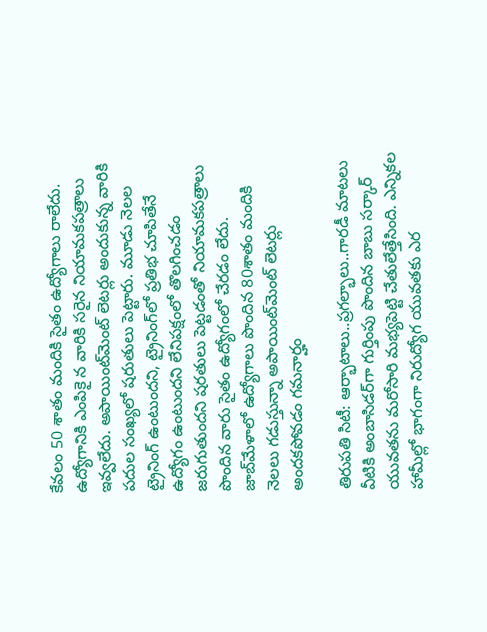కేవలం 50 శాతం మందికి సైతం ఉద్యోగాలు రాలేదు. ఉద్యోగానికి ఎంపికై న వారికి సరైన నియామకపత్రాలు ఇవ్వలేదు. అపాయింట్‌మెంట్‌ లెటర్లు అందుకున్న వారికి పదుల సంఖ్యలో షరుతులు పెట్టారు. మూడు నెలల ట్రైనింగ్‌ ఉంటుందని, ట్రైనింగ్‌లో ప్రతిభ చూపితేనే ఉద్యోగం ఉంటుందని లేనిపక్షంలో తొలగించడం జరుగుతుందని షరతులు పెట్టడంతో నియామకపత్రాలు పొందిన వారు సైతం ఉద్యోగంలో చేరడం లేదు. జాబ్‌మేళాలో ఉద్యోగాలు పొందిన 80శాతం మందికి నెలలు గడుస్తున్నా అపాయింట్‌మెంట్‌ లెటర్లు అందకపోవడం గమనార్హం

తిరుపతి సిటీ: ఆర్భాటాలు..ప్రగల్భాలు..గారడీ మాటలు వీటికి అంబాసిడర్‌గా గుర్తింపు పొందిన బాబు సర్కార్‌ యువతను మరోసారి మభ్యపెట్టి చేతులేత్తేసింది. ఎన్నికల హామీల్లో భాగంగా నిరుద్యోగ యువతకు ఎర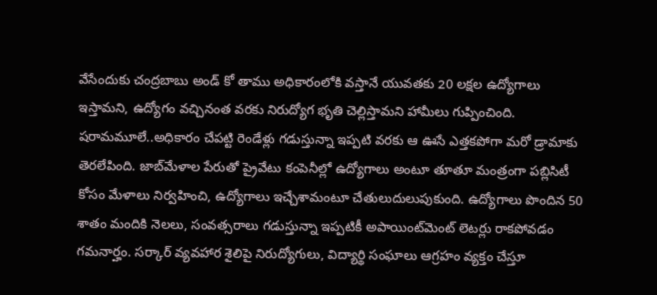వేసేందుకు చంద్రబాబు అండ్‌ కో తాము అధికారంలోకి వస్తానే యువతకు 20 లక్షల ఉద్యోగాలు ఇస్తామని, ఉద్యోగం వచ్చినంత వరకు నిరుద్యోగ భృతి చెల్లిస్తామని హామీలు గుప్పించింది. షరామమూలే..అధికారం చేపట్టి రెండేళ్లు గడుస్తున్నా ఇప్పటి వరకు ఆ ఊసే ఎత్తకపోగా మరో డ్రామాకు తెరలేపింది. జాబ్‌మేళాల పేరుతో ప్రైవేటు కంపెనీల్లో ఉద్యోగాలు అంటూ తూతూ మంత్రంగా పబ్లిసిటీ కోసం మేళాలు నిర్వహించి, ఉద్యోగాలు ఇచ్చేశామంటూ చేతులుదులుపుకుంది. ఉద్యోగాలు పొందిన 50 శాతం మందికి నెలలు, సంవత్సరాలు గడుస్తున్నా ఇప్పటికీ అపాయింట్‌మెంట్‌ లెటర్లు రాకపోవడం గమనార్హం. సర్కార్‌ వ్యవహార శైలిపై నిరుద్యోగులు, విద్యార్థి సంఘాలు ఆగ్రహం వ్యక్తం చేస్తూ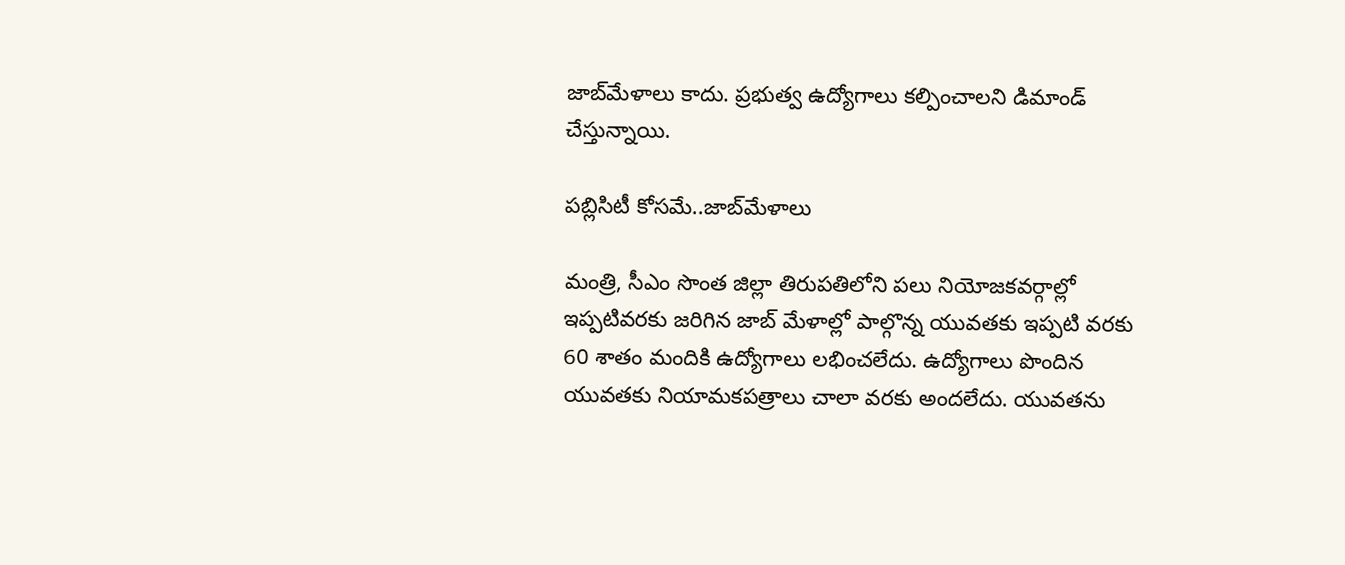జాబ్‌మేళాలు కాదు. ప్రభుత్వ ఉద్యోగాలు కల్పించాలని డిమాండ్‌ చేస్తున్నాయి.

పబ్లిసిటీ కోసమే..జాబ్‌మేళాలు

మంత్రి, సీఎం సొంత జిల్లా తిరుపతిలోని పలు నియోజకవర్గాల్లో ఇప్పటివరకు జరిగిన జాబ్‌ మేళాల్లో పాల్గొన్న యువతకు ఇప్పటి వరకు 60 శాతం మందికి ఉద్యోగాలు లభించలేదు. ఉద్యోగాలు పొందిన యువతకు నియామకపత్రాలు చాలా వరకు అందలేదు. యువతను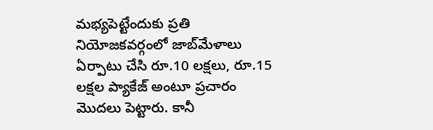మభ్యపెట్టేందుకు ప్రతి నియోజకవర్గంలో జాబ్‌మేళాలు ఏర్పాటు చేసి రూ.10 లక్షలు, రూ.15 లక్షల ప్యాకేజ్‌ అంటూ ప్రచారం మొదలు పెట్టారు. కానీ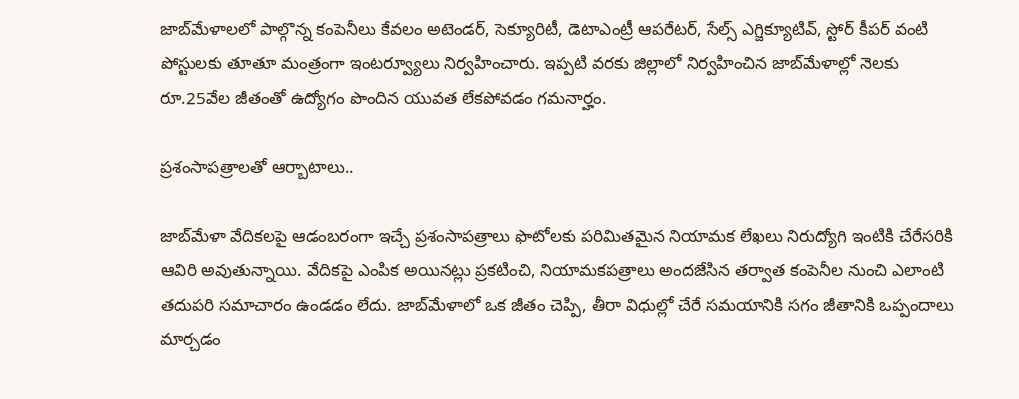జాబ్‌మేళాలలో పాల్గొన్న కంపెనీలు కేవలం అటెండర్‌, సెక్యూరిటీ, డెటాఎంట్రీ ఆపరేటర్‌, సేల్స్‌ ఎగ్జిక్యూటివ్‌, స్టోర్‌ కీపర్‌ వంటి పోస్టులకు తూతూ మంత్రంగా ఇంటర్వ్యూలు నిర్వహించారు. ఇప్పటి వరకు జిల్లాలో నిర్వహించిన జాబ్‌మేళాల్లో నెలకు రూ.25వేల జీతంతో ఉద్యోగం పొందిన యువత లేకపోవడం గమనార్హం.

ప్రశంసాపత్రాలతో ఆర్బాటాలు..

జాబ్‌మేళా వేదికలపై ఆడంబరంగా ఇచ్చే ప్రశంసాపత్రాలు ఫొటోలకు పరిమితమైన నియామక లేఖలు నిరుద్యోగి ఇంటికి చేరేసరికి ఆవిరి అవుతున్నాయి. వేదికపై ఎంపిక అయినట్లు ప్రకటించి, నియామకపత్రాలు అందజేసిన తర్వాత కంపెనీల నుంచి ఎలాంటి తదుపరి సమాచారం ఉండడం లేదు. జాబ్‌మేళాలో ఒక జీతం చెప్పి, తీరా విధుల్లో చేరే సమయానికి సగం జీతానికి ఒప్పందాలు మార్చడం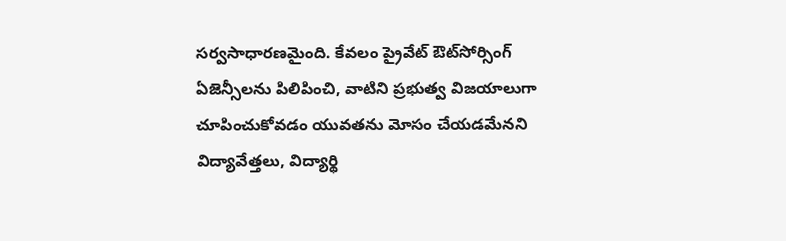సర్వసాధారణమైంది. కేవలం ప్రైవేట్‌ ఔట్‌సోర్సింగ్‌ ఏజెన్సీలను పిలిపించి, వాటిని ప్రభుత్వ విజయాలుగా చూపించుకోవడం యువతను మోసం చేయడమేనని విద్యావేత్తలు, విద్యార్థి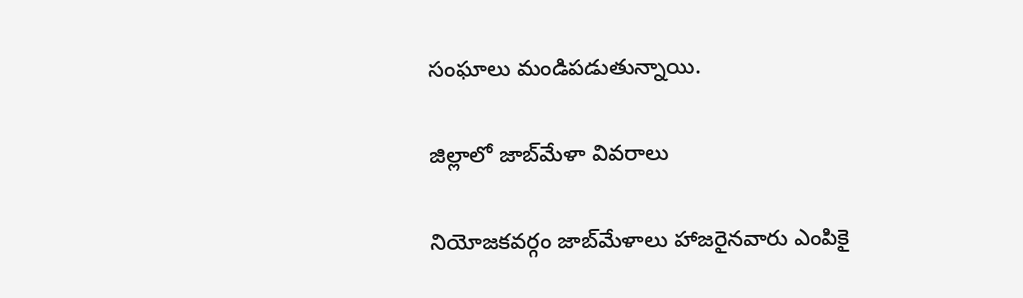సంఘాలు మండిపడుతున్నాయి.

జిల్లాలో జాబ్‌మేళా వివరాలు

నియోజకవర్గం జాబ్‌మేళాలు హాజరైనవారు ఎంపికై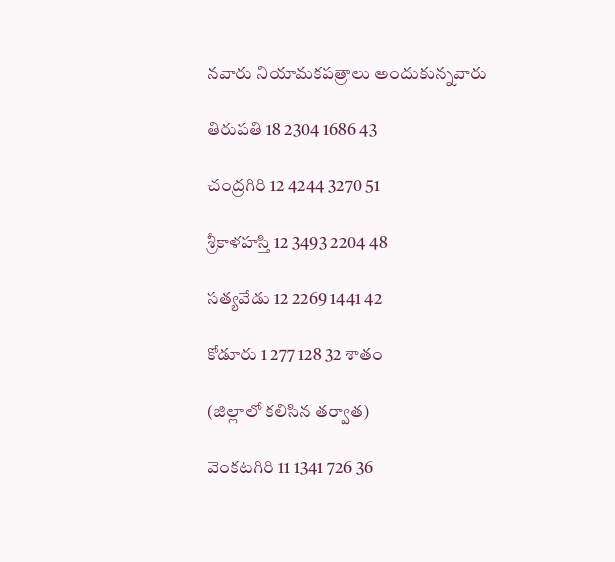నవారు నియామకపత్రాలు అందుకున్నవారు

తిరుపతి 18 2304 1686 43

చంద్రగిరి 12 4244 3270 51

శ్రీకాళహస్తి 12 3493 2204 48

సత్యవేడు 12 2269 1441 42

కోడూరు 1 277 128 32 శాతం

(జిల్లాలో కలిసిన తర్వాత)

వెంకటగిరి 11 1341 726 36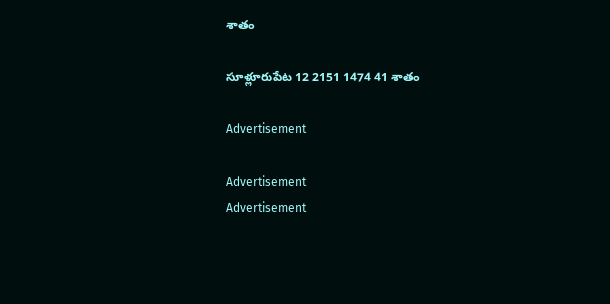శాతం

సూళ్లూరుపేట 12 2151 1474 41 శాతం

Advertisement

Advertisement
Advertisement